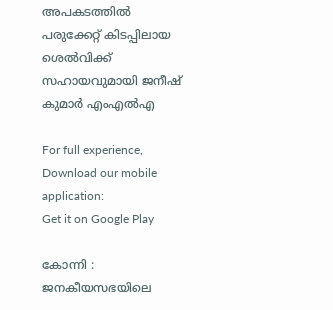അപകടത്തില്‍ പരുക്കേറ്റ് കിടപ്പിലായ ശെല്‍വിക്ക് സഹായവുമായി ജനീഷ് കുമാര്‍ എംഎല്‍എ

For full experience, Download our mobile application:
Get it on Google Play

കോന്നി : ജനകീയസഭയിലെ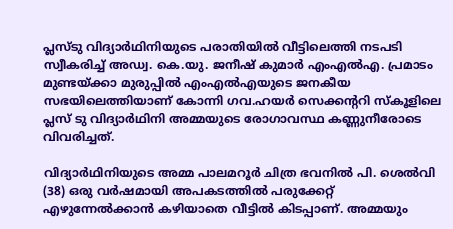പ്ലസ്ടു വിദ്യാര്‍ഥിനിയുടെ പരാതിയില്‍ വീട്ടിലെത്തി നടപടി സ്വീകരിച്ച് അഡ്വ. കെ.യു. ജനീഷ് കുമാര്‍ എംഎല്‍എ. പ്രമാടം മുണ്ടയ്ക്കാ മുരുപ്പില്‍ എംഎല്‍എയുടെ ജനകീയ സഭയിലെത്തിയാണ് കോന്നി ഗവ.ഹയര്‍ സെക്കന്ററി സ്‌കൂളിലെ പ്ലസ് ടു വിദ്യാര്‍ഥിനി അമ്മയുടെ രോഗാവസ്ഥ കണ്ണുനീരോടെ വിവരിച്ചത്.

വിദ്യാര്‍ഥിനിയുടെ അമ്മ പാലമറൂര്‍ ചിത്ര ഭവനില്‍ പി. ശെല്‍വി (38) ഒരു വര്‍ഷമായി അപകടത്തില്‍ പരുക്കേറ്റ് എഴുന്നേല്‍ക്കാന്‍ കഴിയാതെ വീട്ടില്‍ കിടപ്പാണ്. അമ്മയും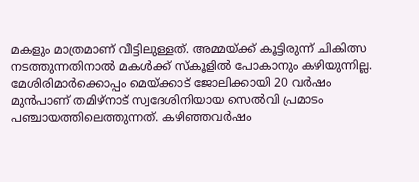മകളും മാത്രമാണ് വീട്ടിലുള്ളത്. അമ്മയ്ക്ക് കൂട്ടിരുന്ന് ചികിത്സ നടത്തുന്നതിനാല്‍ മകള്‍ക്ക് സ്‌കൂളില്‍ പോകാനും കഴിയുന്നില്ല. മേശിരിമാര്‍ക്കൊപ്പം മെയ്ക്കാട് ജോലിക്കായി 20 വര്‍ഷം മുന്‍പാണ് തമിഴ്നാട് സ്വദേശിനിയായ സെല്‍വി പ്രമാടം പഞ്ചായത്തിലെത്തുന്നത്. കഴിഞ്ഞവര്‍ഷം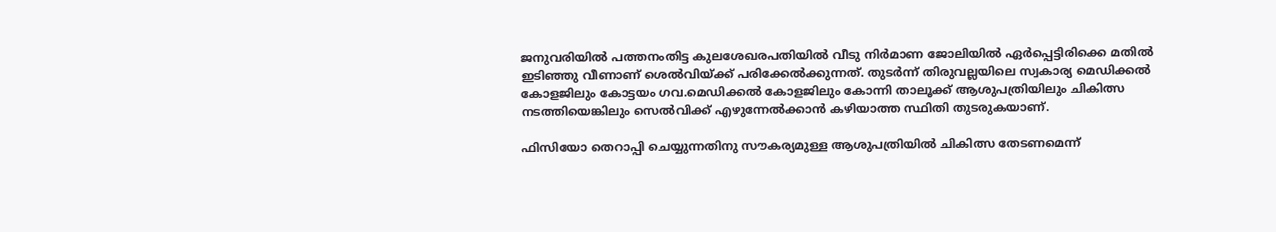ജനുവരിയില്‍ പത്തനംതിട്ട കുലശേഖരപതിയില്‍ വീടു നിര്‍മാണ ജോലിയില്‍ ഏര്‍പ്പെട്ടിരിക്കെ മതില്‍ ഇടിഞ്ഞു വീണാണ് ശെല്‍വിയ്ക്ക് പരിക്കേല്‍ക്കുന്നത്. തുടര്‍ന്ന് തിരുവല്ലയിലെ സ്വകാര്യ മെഡിക്കല്‍ കോളജിലും കോട്ടയം ഗവ.മെഡിക്കല്‍ കോളജിലും കോന്നി താലൂക്ക് ആശുപത്രിയിലും ചികിത്സ നടത്തിയെങ്കിലും സെല്‍വിക്ക് എഴുന്നേല്‍ക്കാന്‍ കഴിയാത്ത സ്ഥിതി തുടരുകയാണ്.

ഫിസിയോ തെറാപ്പി ചെയ്യുന്നതിനു സൗകര്യമുള്ള ആശുപത്രിയില്‍ ചികിത്സ തേടണമെന്ന്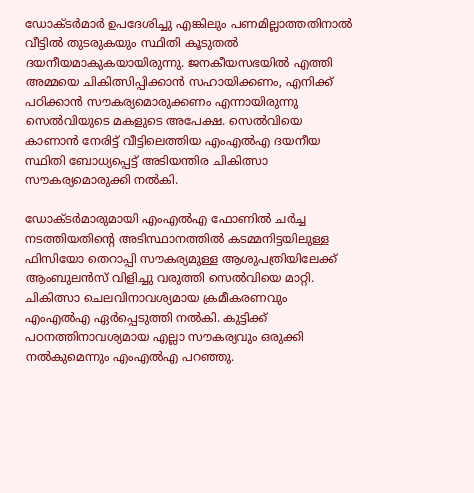ഡോക്ടര്‍മാര്‍ ഉപദേശിച്ചു എങ്കിലും പണമില്ലാത്തതിനാല്‍ വീട്ടില്‍ തുടരുകയും സ്ഥിതി കൂടുതല്‍ ദയനീയമാകുകയായിരുന്നു. ജനകീയസഭയില്‍ എത്തി അമ്മയെ ചികിത്സിപ്പിക്കാന്‍ സഹായിക്കണം, എനിക്ക് പഠിക്കാന്‍ സൗകര്യമൊരുക്കണം എന്നായിരുന്നു സെല്‍വിയുടെ മകളുടെ അപേക്ഷ. സെല്‍വിയെ കാണാന്‍ നേരിട്ട് വീട്ടിലെത്തിയ എംഎല്‍എ ദയനീയ സ്ഥിതി ബോധ്യപ്പെട്ട് അടിയന്തിര ചികിത്സാ സൗകര്യമൊരുക്കി നല്‍കി.

ഡോക്ടര്‍മാരുമായി എംഎല്‍എ ഫോണില്‍ ചര്‍ച്ച നടത്തിയതിന്റെ അടിസ്ഥാനത്തില്‍ കടമ്മനിട്ടയിലുള്ള ഫിസിയോ തെറാപ്പി സൗകര്യമുള്ള ആശുപത്രിയിലേക്ക് ആംബുലന്‍സ് വിളിച്ചു വരുത്തി സെല്‍വിയെ മാറ്റി.
ചികിത്സാ ചെലവിനാവശ്യമായ ക്രമീകരണവും എംഎല്‍എ ഏര്‍പ്പെടുത്തി നല്‍കി. കുട്ടിക്ക് പഠനത്തിനാവശ്യമായ എല്ലാ സൗകര്യവും ഒരുക്കി നല്‍കുമെന്നും എംഎല്‍എ പറഞ്ഞു.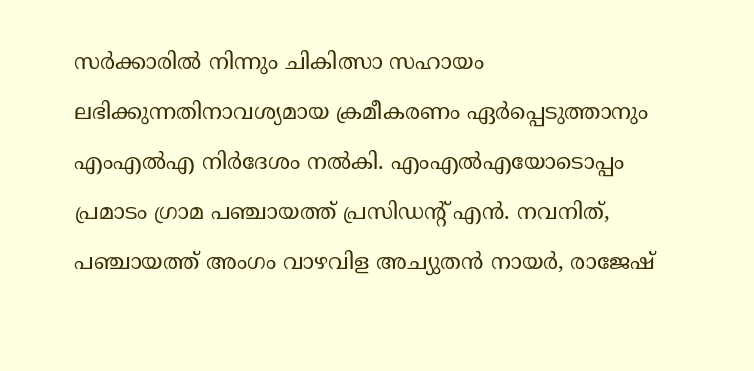സര്‍ക്കാരില്‍ നിന്നും ചികിത്സാ സഹായം ലഭിക്കുന്നതിനാവശ്യമായ ക്രമീകരണം ഏര്‍പ്പെടുത്താനും എംഎല്‍എ നിര്‍ദേശം നല്‍കി. എംഎല്‍എയോടൊപ്പം പ്രമാടം ഗ്രാമ പഞ്ചായത്ത് പ്രസിഡന്റ് എന്‍. നവനിത്, പഞ്ചായത്ത് അംഗം വാഴവിള അച്യുതന്‍ നായര്‍, രാജേഷ്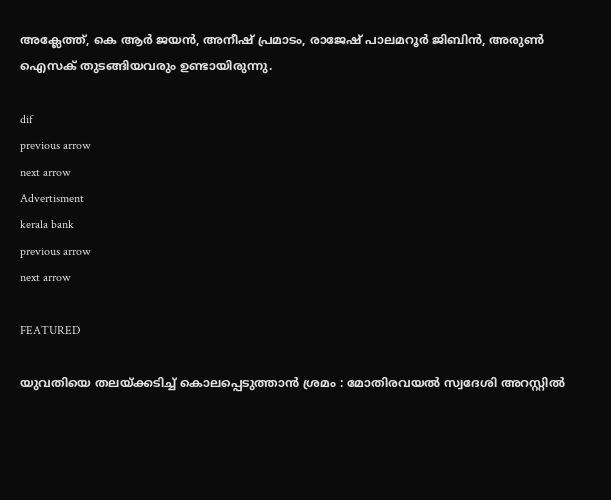അക്ലേത്ത്, കെ ആര്‍ ജയന്‍, അനീഷ് പ്രമാടം, രാജേഷ് പാലമറൂര്‍ ജിബിന്‍, അരുണ്‍ ഐസക് തുടങ്ങിയവരും ഉണ്ടായിരുന്നു.

dif
previous arrow
next arrow
Advertisment
kerala bank
previous arrow
next arrow

FEATURED

യുവതിയെ തലയ്ക്കടിച്ച് കൊലപ്പെടുത്താൻ ശ്രമം : മോതിരവയൽ സ്വദേശി അറസ്റ്റിൽ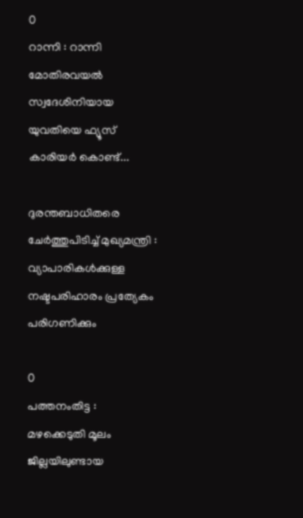0
റാന്നി : റാന്നി മോതിരവയൽ സ്വദേശിനിയായ യുവതിയെ ഫ്യൂസ് കാരിയർ കൊണ്ട്...

ദുരന്തബാധിതരെ ചേര്‍ത്തുപിടിച്ച് മുഖ്യമന്ത്രി : വ്യാപാരികള്‍ക്കുള്ള നഷ്ടപരിഹാരം പ്രത്യേകം പരിഗണിക്കും

0
പത്തനംതിട്ട : മഴക്കെടുതി മൂലം ജില്ലയിലുണ്ടായ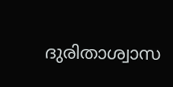ദുരിതാശ്വാസ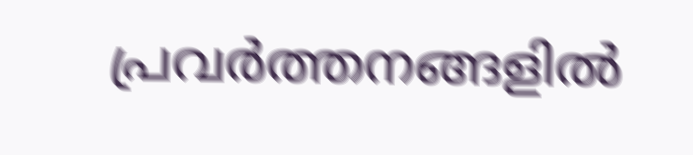പ്രവര്‍ത്തനങ്ങളില്‍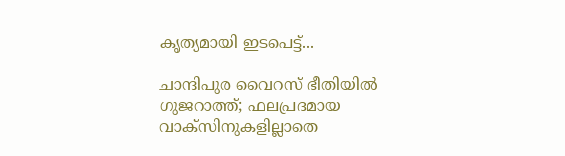കൃത്യമായി ഇടപെട്ട്...

ചാന്ദിപുര വൈറസ് ഭീതിയിൽ ഗുജറാത്ത്; ഫലപ്രദമായ വാക്സിനുകളില്ലാതെ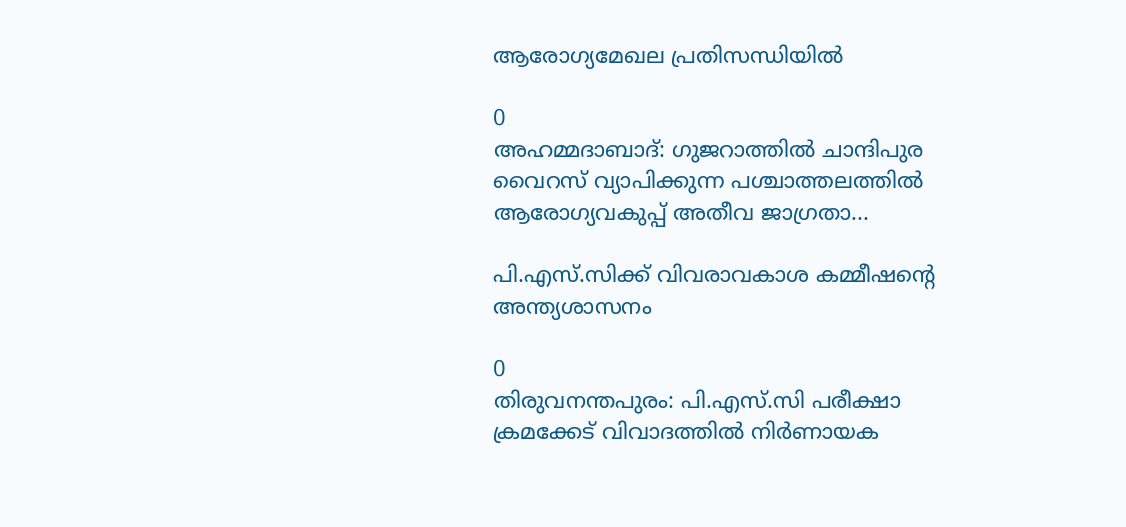ആരോഗ്യമേഖല പ്രതിസന്ധിയിൽ

0
അഹമ്മദാബാദ്: ഗുജറാത്തിൽ ചാന്ദിപുര വൈറസ് വ്യാപിക്കുന്ന പശ്ചാത്തലത്തിൽ ആരോഗ്യവകുപ്പ് അതീവ ജാഗ്രതാ...

പി.എസ്.സിക്ക് വിവരാവകാശ കമ്മീഷന്റെ അന്ത്യശാസനം

0
തിരുവനന്തപുരം: പി.എസ്.സി പരീക്ഷാ ക്രമക്കേട് വിവാദത്തിൽ നിർണായക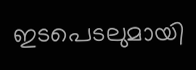ഇടപെടലുമായി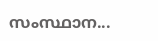സംസ്ഥാന...